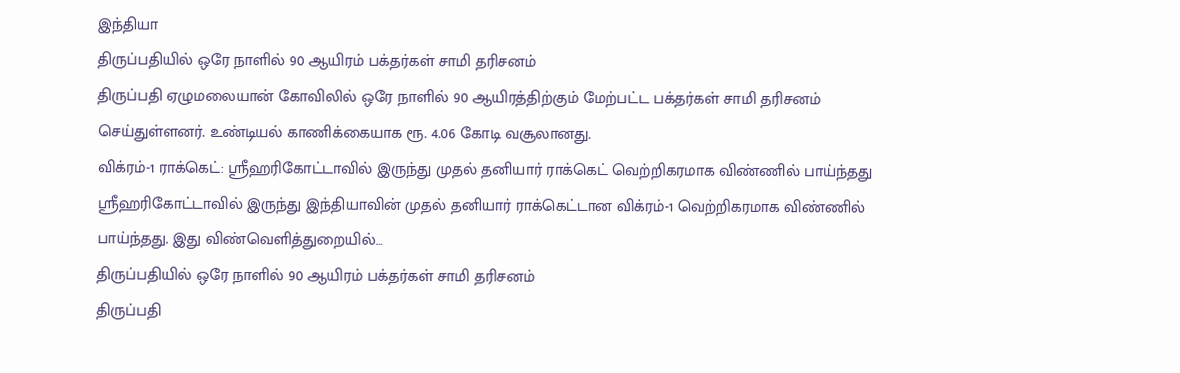இந்தியா
திருப்பதியில் ஒரே நாளில் 90 ஆயிரம் பக்தர்கள் சாமி தரிசனம்
திருப்பதி ஏழுமலையான் கோவிலில் ஒரே நாளில் 90 ஆயிரத்திற்கும் மேற்பட்ட பக்தர்கள் சாமி தரிசனம் செய்துள்ளனர். உண்டியல் காணிக்கையாக ரூ. 4.06 கோடி வசூலானது.
விக்ரம்-1 ராக்கெட்: ஸ்ரீஹரிகோட்டாவில் இருந்து முதல் தனியார் ராக்கெட் வெற்றிகரமாக விண்ணில் பாய்ந்தது
ஸ்ரீஹரிகோட்டாவில் இருந்து இந்தியாவின் முதல் தனியார் ராக்கெட்டான விக்ரம்-1 வெற்றிகரமாக விண்ணில் பாய்ந்தது. இது விண்வெளித்துறையில்…
திருப்பதியில் ஒரே நாளில் 90 ஆயிரம் பக்தர்கள் சாமி தரிசனம்
திருப்பதி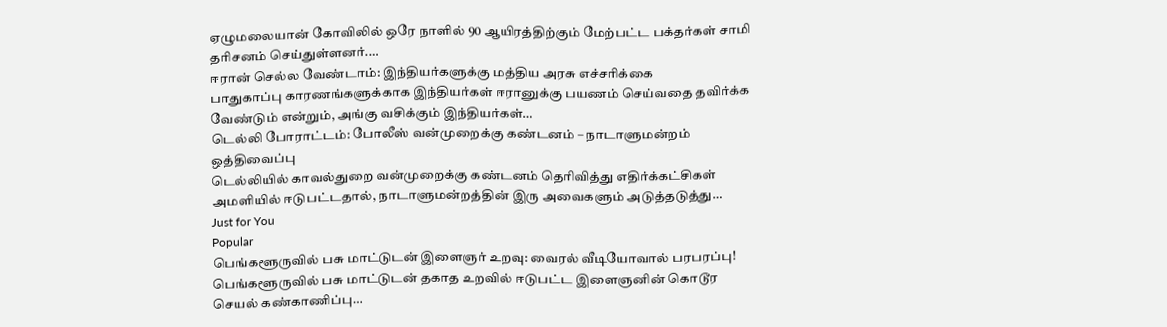ஏழுமலையான் கோவிலில் ஒரே நாளில் 90 ஆயிரத்திற்கும் மேற்பட்ட பக்தர்கள் சாமி தரிசனம் செய்துள்ளனர்.…
ஈரான் செல்ல வேண்டாம்: இந்தியர்களுக்கு மத்திய அரசு எச்சரிக்கை
பாதுகாப்பு காரணங்களுக்காக இந்தியர்கள் ஈரானுக்கு பயணம் செய்வதை தவிர்க்க வேண்டும் என்றும், அங்கு வசிக்கும் இந்தியர்கள்…
டெல்லி போராட்டம்: போலீஸ் வன்முறைக்கு கண்டனம் – நாடாளுமன்றம் ஒத்திவைப்பு
டெல்லியில் காவல்துறை வன்முறைக்கு கண்டனம் தெரிவித்து எதிர்க்கட்சிகள் அமளியில் ஈடுபட்டதால், நாடாளுமன்றத்தின் இரு அவைகளும் அடுத்தடுத்து…
Just for You
Popular
பெங்களூருவில் பசு மாட்டுடன் இளைஞர் உறவு: வைரல் வீடியோவால் பரபரப்பு!
பெங்களூருவில் பசு மாட்டுடன் தகாத உறவில் ஈடுபட்ட இளைஞனின் கொடூர செயல் கண்காணிப்பு…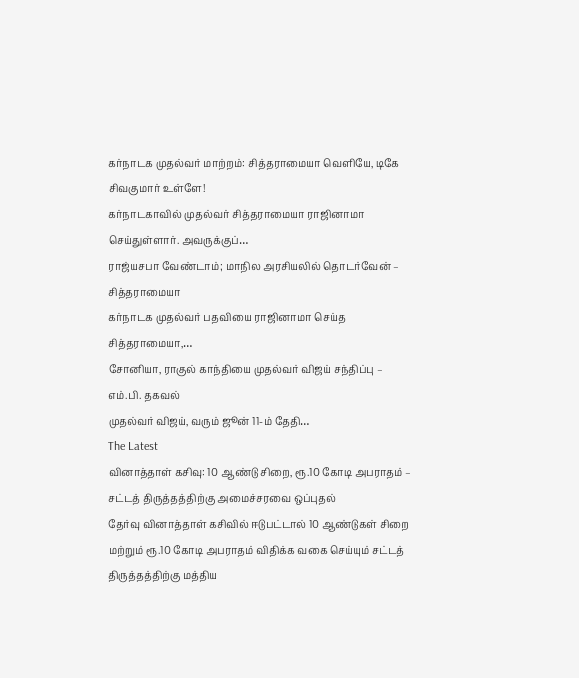கர்நாடக முதல்வர் மாற்றம்: சித்தராமையா வெளியே, டிகே சிவகுமார் உள்ளே!
கர்நாடகாவில் முதல்வர் சித்தராமையா ராஜினாமா செய்துள்ளார். அவருக்குப்…
ராஜ்யசபா வேண்டாம்; மாநில அரசியலில் தொடர்வேன் – சித்தராமையா
கர்நாடக முதல்வர் பதவியை ராஜினாமா செய்த சித்தராமையா,…
சோனியா, ராகுல் காந்தியை முதல்வர் விஜய் சந்திப்பு – எம்.பி. தகவல்
முதல்வர் விஜய், வரும் ஜூன் 11-ம் தேதி…
The Latest
வினாத்தாள் கசிவு: 10 ஆண்டு சிறை, ரூ.10 கோடி அபராதம் – சட்டத் திருத்தத்திற்கு அமைச்சரவை ஒப்புதல்
தேர்வு வினாத்தாள் கசிவில் ஈடுபட்டால் 10 ஆண்டுகள் சிறை மற்றும் ரூ.10 கோடி அபராதம் விதிக்க வகை செய்யும் சட்டத் திருத்தத்திற்கு மத்திய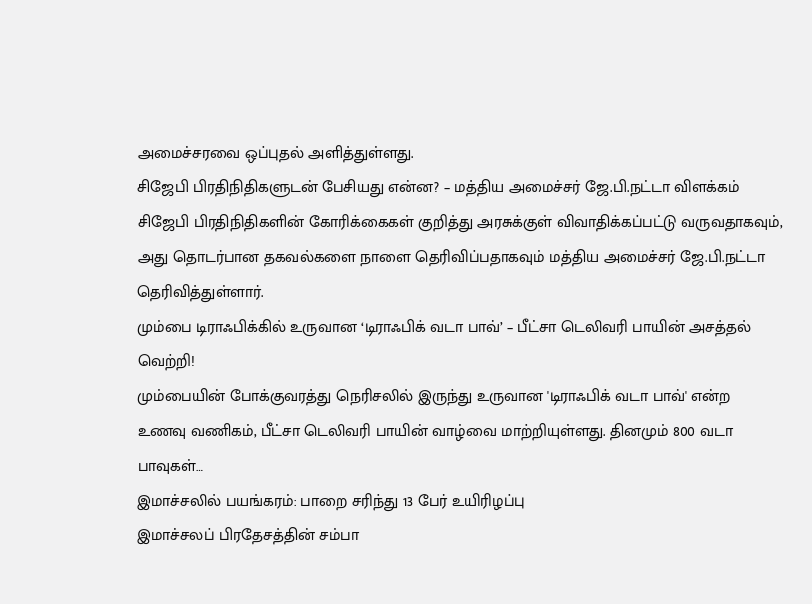அமைச்சரவை ஒப்புதல் அளித்துள்ளது.
சிஜேபி பிரதிநிதிகளுடன் பேசியது என்ன? – மத்திய அமைச்சர் ஜே.பி.நட்டா விளக்கம்
சிஜேபி பிரதிநிதிகளின் கோரிக்கைகள் குறித்து அரசுக்குள் விவாதிக்கப்பட்டு வருவதாகவும், அது தொடர்பான தகவல்களை நாளை தெரிவிப்பதாகவும் மத்திய அமைச்சர் ஜே.பி.நட்டா தெரிவித்துள்ளார்.
மும்பை டிராஃபிக்கில் உருவான ‘டிராஃபிக் வடா பாவ்’ – பீட்சா டெலிவரி பாயின் அசத்தல் வெற்றி!
மும்பையின் போக்குவரத்து நெரிசலில் இருந்து உருவான 'டிராஃபிக் வடா பாவ்' என்ற உணவு வணிகம், பீட்சா டெலிவரி பாயின் வாழ்வை மாற்றியுள்ளது. தினமும் 800 வடா பாவுகள்…
இமாச்சலில் பயங்கரம்: பாறை சரிந்து 13 பேர் உயிரிழப்பு
இமாச்சலப் பிரதேசத்தின் சம்பா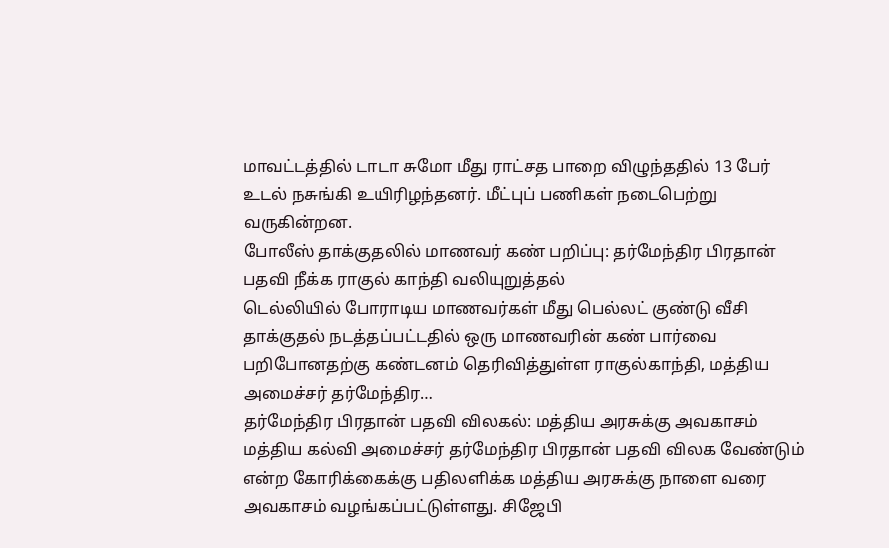மாவட்டத்தில் டாடா சுமோ மீது ராட்சத பாறை விழுந்ததில் 13 பேர் உடல் நசுங்கி உயிரிழந்தனர். மீட்புப் பணிகள் நடைபெற்று வருகின்றன.
போலீஸ் தாக்குதலில் மாணவர் கண் பறிப்பு: தர்மேந்திர பிரதான் பதவி நீக்க ராகுல் காந்தி வலியுறுத்தல்
டெல்லியில் போராடிய மாணவர்கள் மீது பெல்லட் குண்டு வீசி தாக்குதல் நடத்தப்பட்டதில் ஒரு மாணவரின் கண் பார்வை பறிபோனதற்கு கண்டனம் தெரிவித்துள்ள ராகுல்காந்தி, மத்திய அமைச்சர் தர்மேந்திர…
தர்மேந்திர பிரதான் பதவி விலகல்: மத்திய அரசுக்கு அவகாசம்
மத்திய கல்வி அமைச்சர் தர்மேந்திர பிரதான் பதவி விலக வேண்டும் என்ற கோரிக்கைக்கு பதிலளிக்க மத்திய அரசுக்கு நாளை வரை அவகாசம் வழங்கப்பட்டுள்ளது. சிஜேபி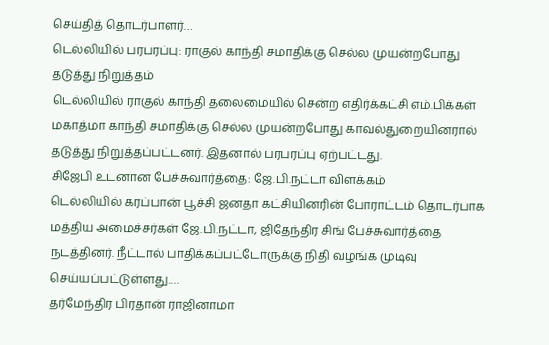செய்தித் தொடர்பாளர்…
டெல்லியில் பரபரப்பு: ராகுல் காந்தி சமாதிக்கு செல்ல முயன்றபோது தடுத்து நிறுத்தம்
டெல்லியில் ராகுல் காந்தி தலைமையில் சென்ற எதிர்க்கட்சி எம்.பிக்கள் மகாத்மா காந்தி சமாதிக்கு செல்ல முயன்றபோது காவல்துறையினரால் தடுத்து நிறுத்தப்பட்டனர். இதனால் பரபரப்பு ஏற்பட்டது.
சிஜேபி உடனான பேச்சுவார்த்தை: ஜே.பி.நட்டா விளக்கம்
டெல்லியில் கரப்பான் பூச்சி ஜனதா கட்சியினரின் போராட்டம் தொடர்பாக மத்திய அமைச்சர்கள் ஜே.பி.நட்டா, ஜிதேந்திர சிங் பேச்சுவார்த்தை நடத்தினர். நீட்டால் பாதிக்கப்பட்டோருக்கு நிதி வழங்க முடிவு செய்யப்பட்டுள்ளது.…
தர்மேந்திர பிரதான் ராஜினாமா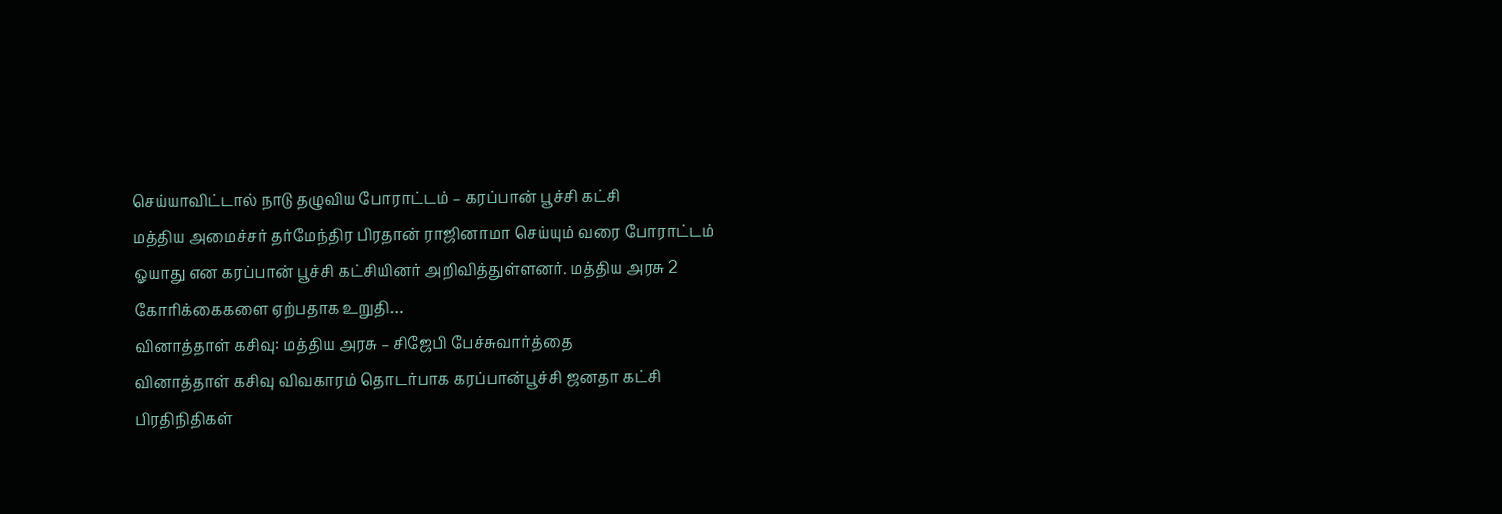செய்யாவிட்டால் நாடு தழுவிய போராட்டம் – கரப்பான் பூச்சி கட்சி
மத்திய அமைச்சர் தர்மேந்திர பிரதான் ராஜினாமா செய்யும் வரை போராட்டம் ஓயாது என கரப்பான் பூச்சி கட்சியினர் அறிவித்துள்ளனர். மத்திய அரசு 2 கோரிக்கைகளை ஏற்பதாக உறுதி…
வினாத்தாள் கசிவு: மத்திய அரசு – சிஜேபி பேச்சுவார்த்தை
வினாத்தாள் கசிவு விவகாரம் தொடர்பாக கரப்பான்பூச்சி ஜனதா கட்சி பிரதிநிதிகள்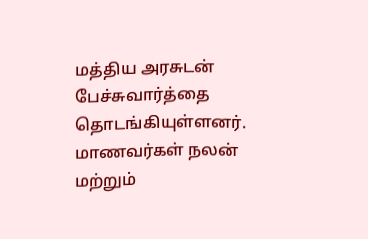மத்திய அரசுடன் பேச்சுவார்த்தை தொடங்கியுள்ளனர். மாணவர்கள் நலன் மற்றும்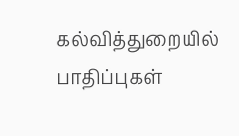கல்வித்துறையில் பாதிப்புகள்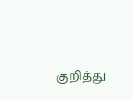குறித்து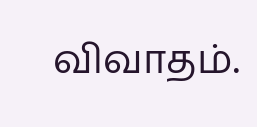விவாதம்.